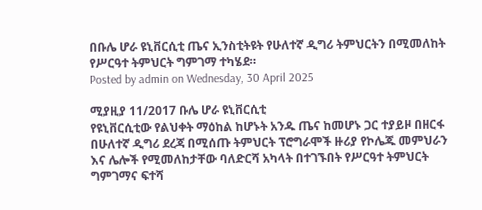በቡሌ ሆራ ዩኒቨርሲቲ ጤና ኢንስቲትዩት የሁለተኛ ዲግሪ ትምህርትን በሚመለከት የሥርዓተ ትምህርት ግምገማ ተካሄደ።
Posted by admin on Wednesday, 30 April 2025

ሚያዚያ 11/2017 ቡሌ ሆራ ዩኒቨርሲቲ
የዩኒቨርሲቲው የልህቀት ማዕከል ከሆኑት አንዱ ጤና ከመሆኑ ጋር ተያይዞ በዘርፋ በሁለተኛ ዲግሪ ደረጃ በሚሰጡ ትምህርት ፕሮግራሞች ዙሪያ የኮሌጁ መምህራን እና ሌሎች የሚመለከታቸው ባለድርሻ አካላት በተገኙበት የሥርዓተ ትምህርት ግምገማና ፍተሻ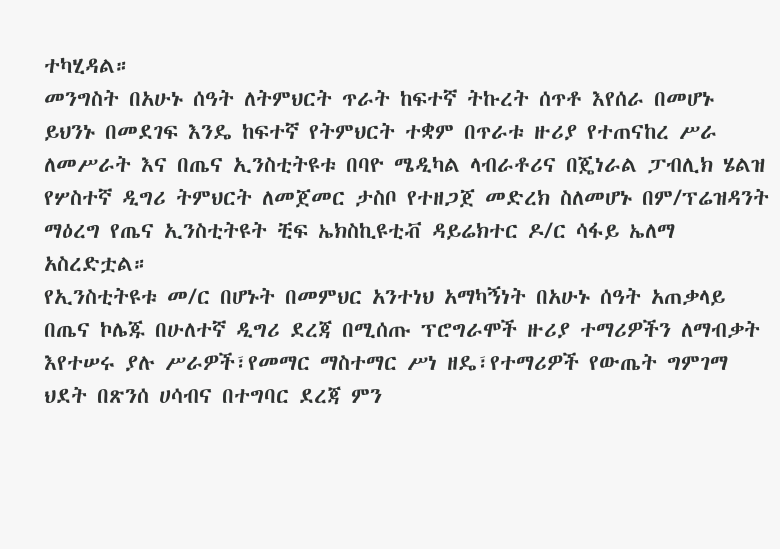ተካሂዳል።
መንግስት በአሁኑ ሰዓት ለትምህርት ጥራት ከፍተኛ ትኩረት ሰጥቶ እየሰራ በመሆኑ ይህንኑ በመደገፍ እንዴ ከፍተኛ የትምህርት ተቋም በጥራቱ ዙሪያ የተጠናከረ ሥራ ለመሥራት እና በጤና ኢንስቲትዩቱ በባዮ ሜዲካል ላብራቶሪና በጄነራል ፓብሊክ ሄልዝ የሦስተኛ ዲግሪ ትምህርት ለመጀመር ታስቦ የተዘጋጀ መድረክ ስለመሆኑ በም/ፕሬዝዳንት ማዕረግ የጤና ኢንስቲትዩት ቺፍ ኤክስኪዩቲቭ ዳይሬክተር ዶ/ር ሳፋይ ኤለማ አስረድቷል።
የኢንስቲትዩቱ መ/ር በሆኑት በመምህር አንተነህ አማካኝነት በአሁኑ ሰዓት አጠቃላይ በጤና ኮሌጁ በሁለተኛ ዲግሪ ደረጃ በሚሰጡ ፕሮግራሞች ዙሪያ ተማሪዎችን ለማብቃት እየተሠሩ ያሉ ሥራዎች፣የመማር ማስተማር ሥነ ዘዴ፣የተማሪዎች የውጤት ግምገማ ህደት በጽንሰ ሀሳብና በተግባር ደረጃ ምን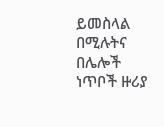ይመስላል በሚሉትና በሌሎች ነጥቦች ዙሪያ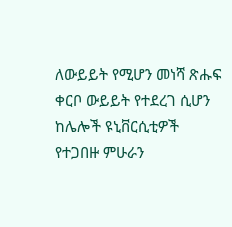ለውይይት የሚሆን መነሻ ጽሑፍ ቀርቦ ውይይት የተደረገ ሲሆን ከሌሎች ዩኒቨርሲቲዎች የተጋበዙ ምሁራን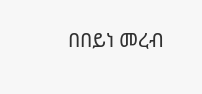በበይነ መረብ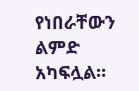የነበራቸውን ልምድ አካፍሏል።